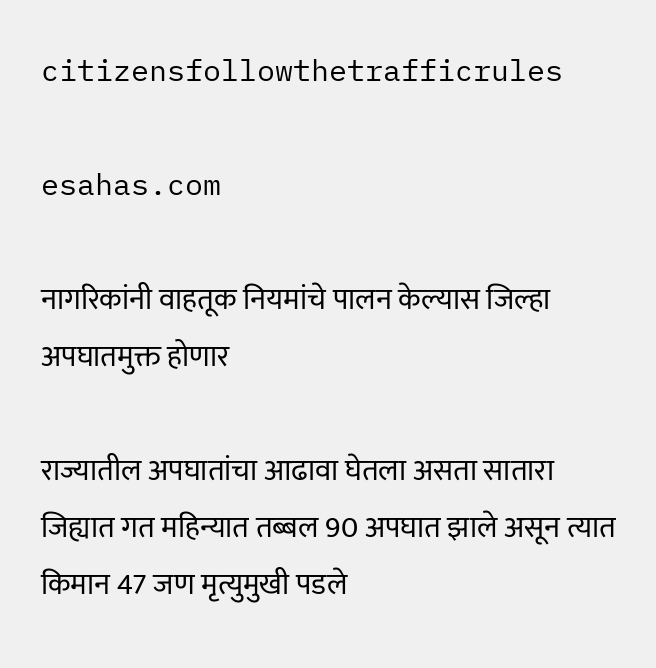citizensfollowthetrafficrules

esahas.com

नागरिकांनी वाहतूक नियमांचे पालन केल्यास जिल्हा अपघातमुक्त होणार

राज्यातील अपघातांचा आढावा घेतला असता सातारा जिह्यात गत महिन्यात तब्बल 90 अपघात झाले असून त्यात किमान 47 जण मृत्युमुखी पडले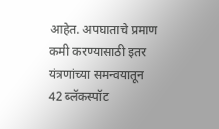आहेत. अपघाताचे प्रमाण कमी करण्यासाठी इतर यंत्रणांच्या समन्वयातून 42 ब्लॅकस्पॉट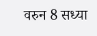वरुन 8 सध्या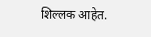शिल्लक आहेत.